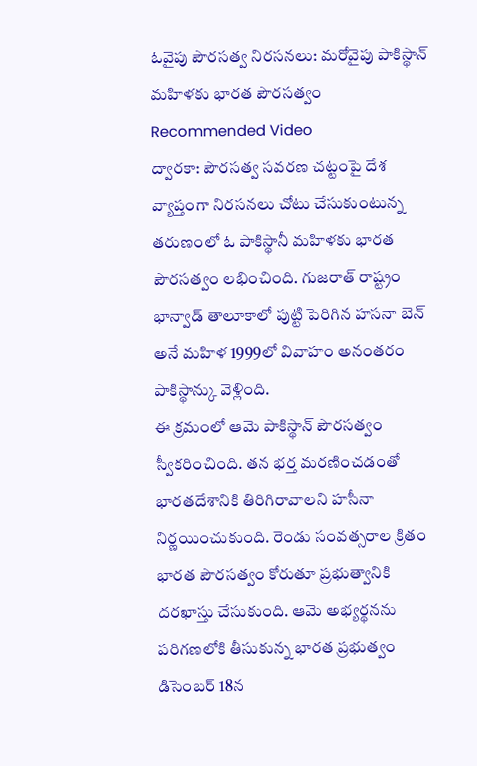ఓవైపు పౌరసత్వ నిరసనలు: మరోవైపు పాకిస్థాన్ మహిళకు భారత పౌరసత్వం
Recommended Video
ద్వారకా: పౌరసత్వ సవరణ చట్టంపై దేశ వ్యాప్తంగా నిరసనలు చోటు చేసుకుంటున్న తరుణంలో ఓ పాకిస్థానీ మహిళకు భారత పౌరసత్వం లభించింది. గుజరాత్ రాష్ట్రం భాన్వాడ్ తాలూకాలో పుట్టి పెరిగిన హసనా బెన్ అనే మహిళ 1999లో వివాహం అనంతరం పాకిస్థాన్కు వెళ్లింది.
ఈ క్రమంలో ఆమె పాకిస్థాన్ పౌరసత్వం స్వీకరించింది. తన భర్త మరణించడంతో భారతదేశానికి తిరిగిరావాలని హసీనా నిర్ణయించుకుంది. రెండు సంవత్సరాల క్రితం భారత పౌరసత్వం కోరుతూ ప్రభుత్వానికి దరఖాస్తు చేసుకుంది. ఆమె అభ్యర్థనను పరిగణలోకి తీసుకున్న భారత ప్రభుత్వం డిసెంబర్ 18న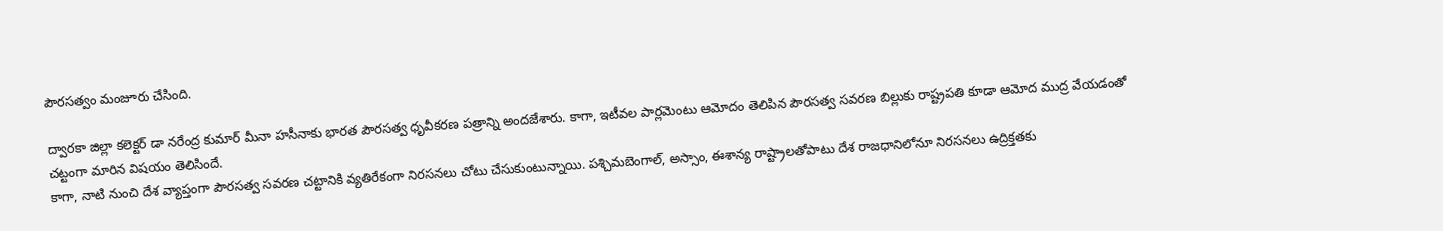పౌరసత్వం మంజూరు చేసింది.

ద్వారకా జిల్లా కలెక్టర్ డా నరేంద్ర కుమార్ మీనా హసీనాకు భారత పౌరసత్వ ధృవీకరణ పత్రాన్ని అందజేశారు. కాగా, ఇటీవల పార్లమెంటు ఆమోదం తెలిపిన పౌరసత్వ సవరణ బిల్లుకు రాష్ట్రపతి కూడా ఆమోద ముద్ర వేయడంతో చట్టంగా మారిన విషయం తెలిసిందే.
కాగా, నాటి నుంచి దేశ వ్యాప్తంగా పౌరసత్వ సవరణ చట్టానికి వ్యతిరేకంగా నిరసనలు చోటు చేసుకుంటున్నాయి. పశ్చిమబెంగాల్, అస్సాం, ఈశాన్య రాష్ట్రాలతోపాటు దేశ రాజధానిలోనూ నిరసనలు ఉద్రిక్తతకు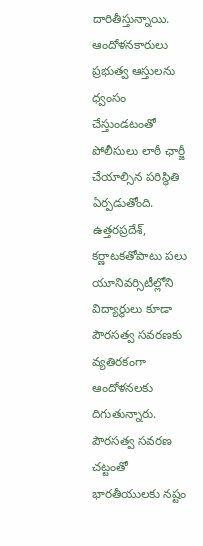దారితీస్తున్నాయి. ఆందోళనకారులు ప్రభుత్వ ఆస్తులను ధ్వంసం చేస్తుండటంతో పోలీసులు లాఠీ ఛార్జీ చేయాల్సిన పరిస్థితి ఏర్పడుతోంది.
ఉత్తరప్రదేశ్, కర్ణాటకతోపాటు పలు యూనివర్సిటీల్లోని విద్యార్థులు కూడా పౌరసత్వ సవరణకు వ్యతిరకంగా ఆందోళనలకు దిగుతున్నారు. పౌరసత్వ సవరణ చట్టంతో భారతీయులకు నష్టం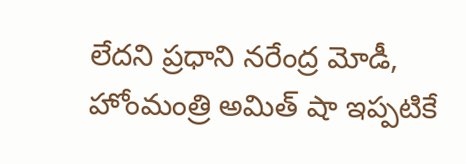లేదని ప్రధాని నరేంద్ర మోడీ, హోంమంత్రి అమిత్ షా ఇప్పటికే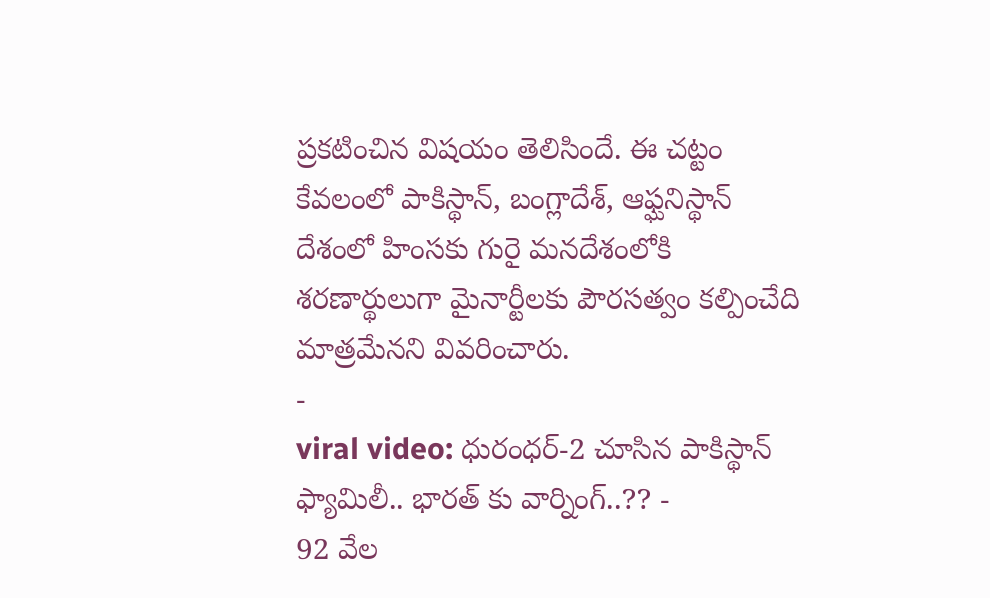ప్రకటించిన విషయం తెలిసిందే. ఈ చట్టం కేవలంలో పాకిస్థాన్, బంగ్లాదేశ్, ఆఫ్ఘనిస్థాన్ దేశంలో హింసకు గురై మనదేశంలోకి శరణార్థులుగా మైనార్టీలకు పౌరసత్వం కల్పించేది మాత్రమేనని వివరించారు.
-
viral video: ధురంధర్-2 చూసిన పాకిస్థాన్ ఫ్యామిలీ.. భారత్ కు వార్నింగ్..?? -
92 వేల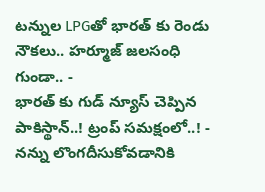టన్నుల LPGతో భారత్ కు రెండు నౌకలు.. హర్మూజ్ జలసంధి గుండా.. -
భారత్ కు గుడ్ న్యూస్ చెప్పిన పాకిస్థాన్..! ట్రంప్ సమక్షంలో..! -
నన్ను లొంగదీసుకోవడానికి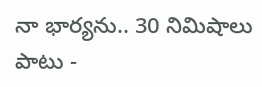నా భార్యను.. 30 నిమిషాలు పాటు -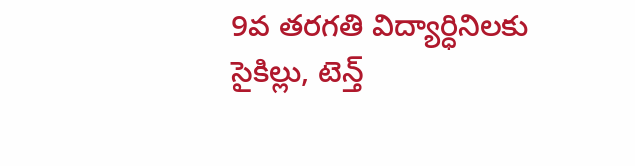9వ తరగతి విద్యార్ధినిలకు సైకిల్లు, టెన్త్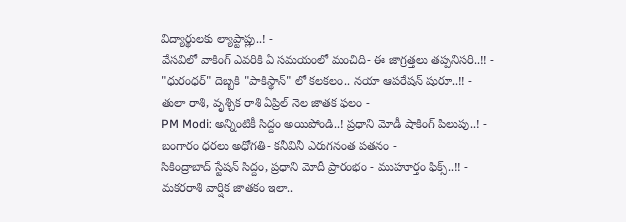విద్యార్థులకు ల్యాప్టాప్లు..! -
వేసవిలో వాకింగ్ ఎవరికి ఏ సమయంలో మంచిది- ఈ జాగ్రత్తలు తప్పనిసరి..!! -
"ధురంధర్" దెబ్బకి "పాకిస్థాన్" లో కలకలం.. నయా ఆపరేషన్ షురూ..!! -
తులా రాశి, వృశ్చిక రాశి ఏప్రిల్ నెల జాతక ఫలం -
PM Modi: అన్నింటికీ సిద్దం అయిపోండి..! ప్రధాని మోడీ షాకింగ్ పిలుపు..! -
బంగారం ధరలు అధోగతి- కనీవినీ ఎరుగనంత పతనం -
సికింద్రాబాద్ స్టేషన్ సిద్దం, ప్రధాని మోదీ ప్రారంభం - ముహూర్తం ఫిక్స్..!! -
మకరరాశి వార్షిక జాతకం ఇలా..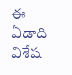ఈ ఏడాది విశేష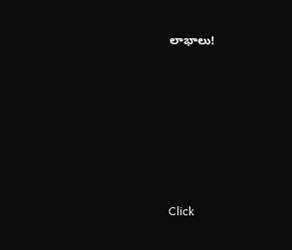లాభాలు!












Click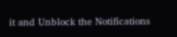it and Unblock the Notifications